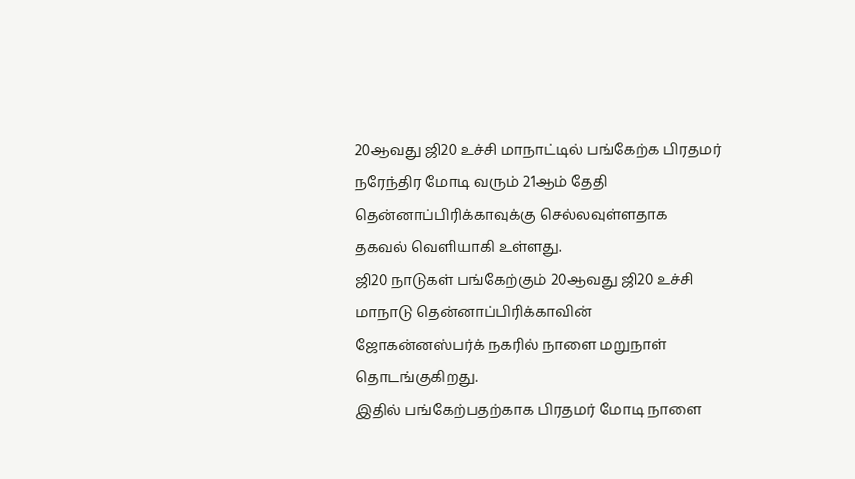20ஆவது ஜி20 உச்சி மாநாட்டில் பங்கேற்க பிரதமர் நரேந்திர மோடி வரும் 21ஆம் தேதி தென்னாப்பிரிக்காவுக்கு செல்லவுள்ளதாக தகவல் வெளியாகி உள்ளது.
ஜி20 நாடுகள் பங்கேற்கும் 20ஆவது ஜி20 உச்சி மாநாடு தென்னாப்பிரிக்காவின் ஜோகன்னஸ்பர்க் நகரில் நாளை மறுநாள் தொடங்குகிறது.
இதில் பங்கேற்பதற்காக பிரதமர் மோடி நாளை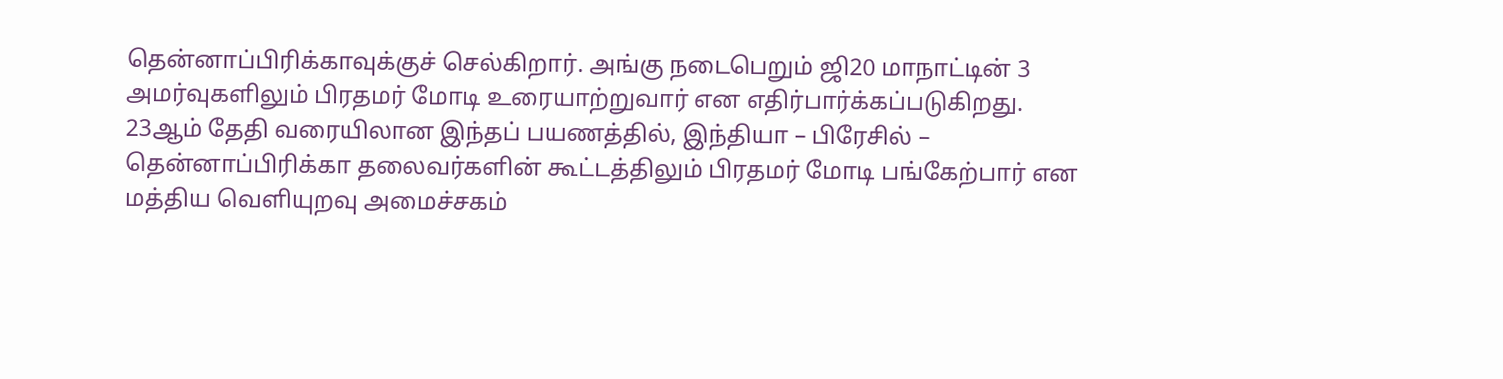தென்னாப்பிரிக்காவுக்குச் செல்கிறார். அங்கு நடைபெறும் ஜி20 மாநாட்டின் 3 அமர்வுகளிலும் பிரதமர் மோடி உரையாற்றுவார் என எதிர்பார்க்கப்படுகிறது.
23ஆம் தேதி வரையிலான இந்தப் பயணத்தில், இந்தியா – பிரேசில் – தென்னாப்பிரிக்கா தலைவர்களின் கூட்டத்திலும் பிரதமர் மோடி பங்கேற்பார் என மத்திய வெளியுறவு அமைச்சகம்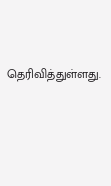தெரிவித்துள்ளது.